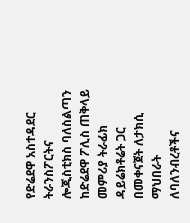የድሬደዋ አስተዳደር ትራንስፖርትና ሎጂስቲክስ ባለስልጣን ከድሬደዋ ፖሊስ ጠቅላይ መምሪያ ትራፊክ ዳይሬክቶሬት ጋር በመቀናጀት ለታክሲ ማህበራት ለባለንብረቶችና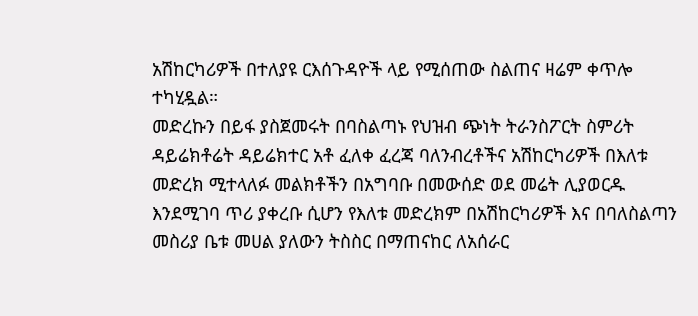አሽከርካሪዎች በተለያዩ ርእሰጉዳዮች ላይ የሚሰጠው ስልጠና ዛሬም ቀጥሎ ተካሂዷል።
መድረኩን በይፋ ያስጀመሩት በባስልጣኑ የህዝብ ጭነት ትራንስፖርት ስምሪት ዳይሬክቶሬት ዳይሬክተር አቶ ፈለቀ ፈረጃ ባለንብረቶችና አሽከርካሪዎች በእለቱ መድረክ ሚተላለፉ መልክቶችን በአግባቡ በመውሰድ ወደ መሬት ሊያወርዱ እንደሚገባ ጥሪ ያቀረቡ ሲሆን የእለቱ መድረክም በአሽከርካሪዎች እና በባለስልጣን መስሪያ ቤቱ መሀል ያለውን ትስስር በማጠናከር ለአሰራር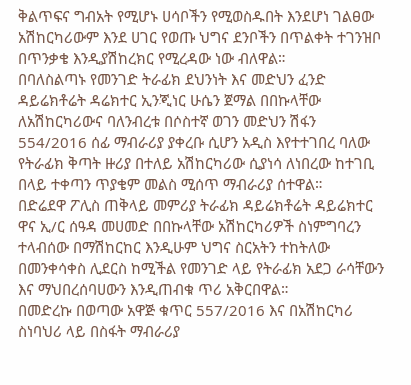ቅልጥፍና ግብአት የሚሆኑ ሀሳቦችን የሚወስዱበት እንደሆነ ገልፀው አሽከርካሪውም እንደ ሀገር የወጡ ህግና ደንቦችን በጥልቀት ተገንዝቦ በጥንቃቄ እንዲያሽከረክር የሚረዳው ነው ብለዋል።
በባለስልጣኑ የመንገድ ትራፊክ ደህንነት እና መድህን ፈንድ ዳይሬክቶሬት ዳሬክተር ኢንጂነር ሁሴን ጀማል በበኩላቸው ለአሽከርካሪውና ባለንብረቱ በሶስተኛ ወገን መድህን ሽፋን 554/2016 ሰፊ ማብራሪያ ያቀረቡ ሲሆን አዲስ እየተተገበረ ባለው የትራፊክ ቅጣት ዙሪያ በተለይ አሽከርካሪው ሲያነሳ ለነበረው ከተገቢ በላይ ተቀጣን ጥያቄም መልስ ሚሰጥ ማብራሪያ ሰተዋል።
በድሬደዋ ፖሊስ ጠቅላይ መምሪያ ትራፊክ ዳይሬክቶሬት ዳይሬክተር ዋና ኢ/ር ሰዓዳ መሀመድ በበኩላቸው አሽከርካሪዎች ስነምግባረን ተላብሰው በማሽከርከር እንዲሁም ህግና ስርአትን ተከትለው በመንቀሳቀስ ሊደርስ ከሚችል የመንገድ ላይ የትራፊክ አደጋ ራሳቸውን እና ማህበረሰባሀውን እንዲጠብቁ ጥሪ አቅርበዋል።
በመድረኩ በወጣው አዋጅ ቁጥር 557/2016 እና በአሽከርካሪ ስነባህሪ ላይ በስፋት ማብራሪያ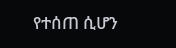የተሰጠ ሲሆን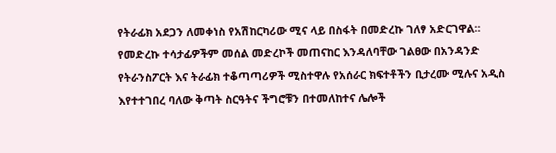የትራፊክ አደጋን ለመቀነስ የአሽከርካሪው ሚና ላይ በስፋት በመድረኩ ገለፃ አድርገዋል።
የመድረኩ ተሳታፊዎችም መሰል መድረኮች መጠናከር እንዳለባቸው ገልፀው በአንዳንድ የትራንስፖርት እና ትራፊክ ተቆጣጣሪዎች ሚስተዋሉ የአሰራር ክፍተቶችን ቢታረሙ ሚሉና አዲስ እየተተገበረ ባለው ቅጣት ስርዓትና ችግሮቹን በተመለከተና ሌሎች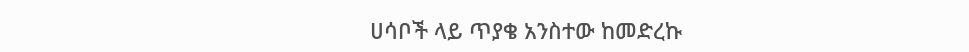ሀሳቦች ላይ ጥያቄ አንስተው ከመድረኩ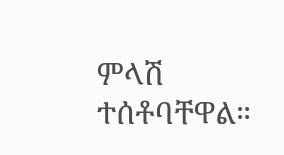ምላሽ ተሰቶባቸዋል።